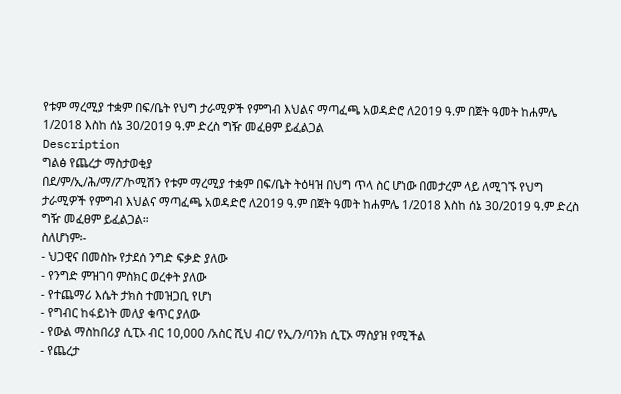የቱም ማረሚያ ተቋም በፍ/ቤት የህግ ታራሚዎች የምግብ እህልና ማጣፈጫ አወዳድሮ ለ2019 ዓ.ም በጀት ዓመት ከሐምሌ 1/2018 እስከ ሰኔ 30/2019 ዓ.ም ድረስ ግዥ መፈፀም ይፈልጋል
Description
ግልፅ የጨረታ ማስታወቂያ
በደ/ም/ኢ/ሕ/ማ/ፖ/ኮሚሽን የቱም ማረሚያ ተቋም በፍ/ቤት ትዕዛዝ በህግ ጥላ ስር ሆነው በመታረም ላይ ለሚገኙ የህግ ታራሚዎች የምግብ እህልና ማጣፈጫ አወዳድሮ ለ2019 ዓ.ም በጀት ዓመት ከሐምሌ 1/2018 እስከ ሰኔ 30/2019 ዓ.ም ድረስ ግዥ መፈፀም ይፈልጋል።
ስለሆነም፡-
- ህጋዊና በመስኩ የታደሰ ንግድ ፍቃድ ያለው
- የንግድ ምዝገባ ምስክር ወረቀት ያለው
- የተጨማሪ እሴት ታክስ ተመዝጋቢ የሆነ
- የግብር ከፋይነት መለያ ቁጥር ያለው
- የውል ማስከበሪያ ሲፒኦ ብር 10,000 /አስር ሺህ ብር/ የኢ/ን/ባንክ ሲፒኦ ማስያዝ የሚችል
- የጨረታ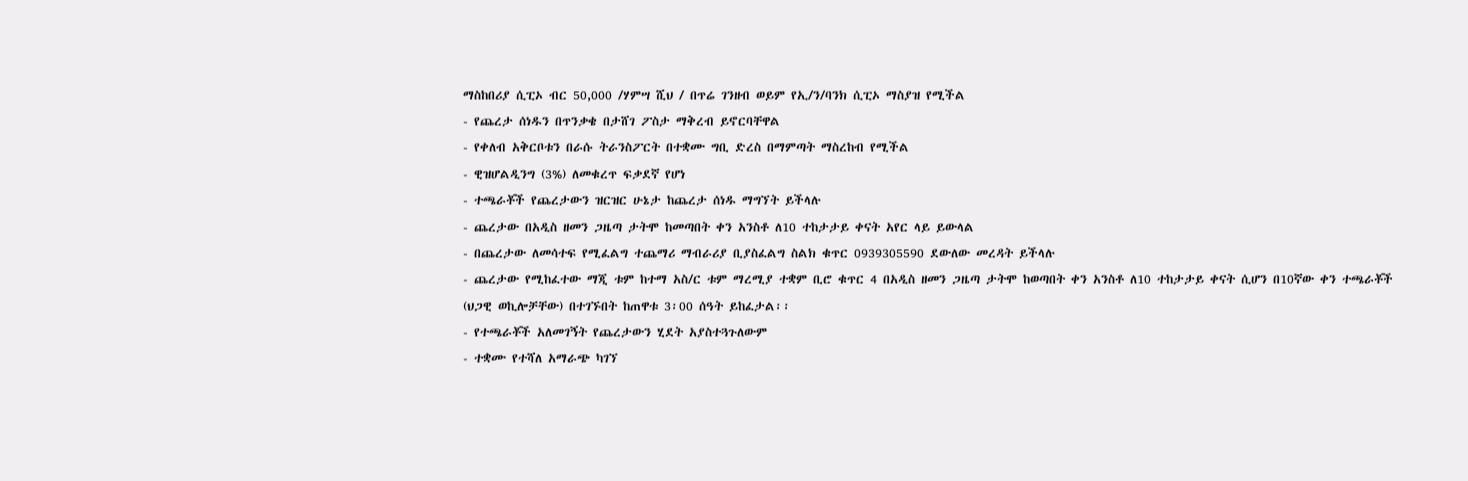ማስከበሪያ ሲፒኦ ብር 50,000 /ሃምሣ ሺህ / በጥሬ ገንዘብ ወይም የኢ/ን/ባንክ ሲፒኦ ማስያዝ የሚችል
- የጨረታ ሰነዱን በጥንቃቄ በታሸገ ፖስታ ማቅረብ ይኖርባቸዋል
- የቀለብ አቅርቦቱን በራሱ ትራንስፖርት በተቋሙ ግቢ ድረስ በማምጣት ማስረከብ የሚችል
- ዊዝሆልዲንግ (3%) ለመቁረጥ ፍቃደኛ የሆነ
- ተጫራቾች የጨረታውን ዝርዝር ሁኔታ ከጨረታ ሰነዱ ማግኘት ይችላሉ
- ጨረታው በአዲስ ዘመን ጋዜጣ ታትሞ ከመጣበት ቀን አንስቶ ለ10 ተከታታይ ቀናት አየር ላይ ይውላል
- በጨረታው ለመሳተፍ የሚፈልግ ተጨማሪ ማብራሪያ ቢያስፈልግ ስልክ ቁጥር 0939305590 ደውለው መረዳት ይችላሉ
- ጨረታው የሚከፈተው ማጂ ቱም ከተማ አስ/ር ቱም ማረሚያ ተቋም ቢሮ ቁጥር 4 በአዲስ ዘመን ጋዜጣ ታትሞ ከወጣበት ቀን አንስቶ ለ10 ተከታታይ ቀናት ሲሆን በ10ኛው ቀን ተጫራቾች (ህጋዊ ወኪሎቻቸው) በተገኙበት ከጠዋቱ 3፡00 ሰዓት ይከፈታል፡፡
- የተጫራቾች አለመገኝት የጨረታውን ሂደት አያስተጓጉለውም
- ተቋሙ የተሻለ አማራጭ ካገኘ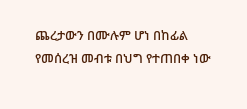ጨረታውን በሙሉም ሆነ በከፊል የመሰረዝ መብቱ በህግ የተጠበቀ ነው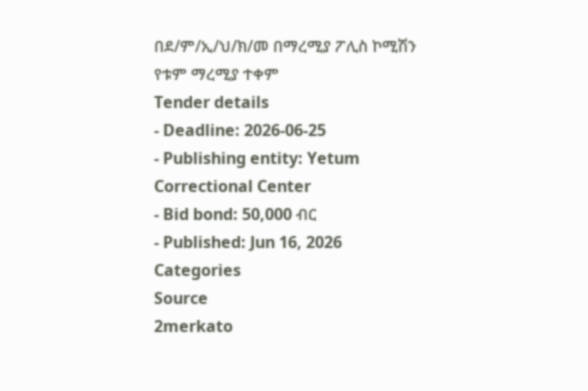በደ/ም/ኢ/ህ/ክ/መ በማረሚያ ፖሊስ ኮሚሽን
የቱም ማረሚያ ተቀም
Tender details
- Deadline: 2026-06-25
- Publishing entity: Yetum Correctional Center
- Bid bond: 50,000 ብር
- Published: Jun 16, 2026
Categories
Source
2merkato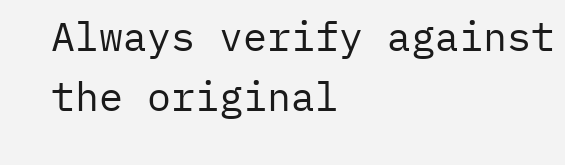Always verify against the original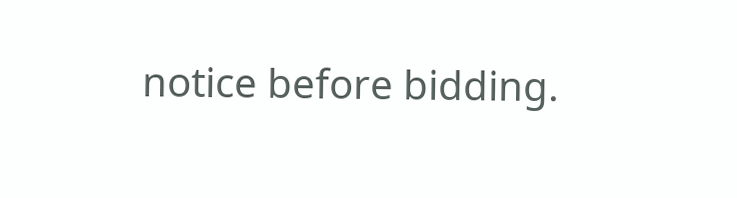notice before bidding.